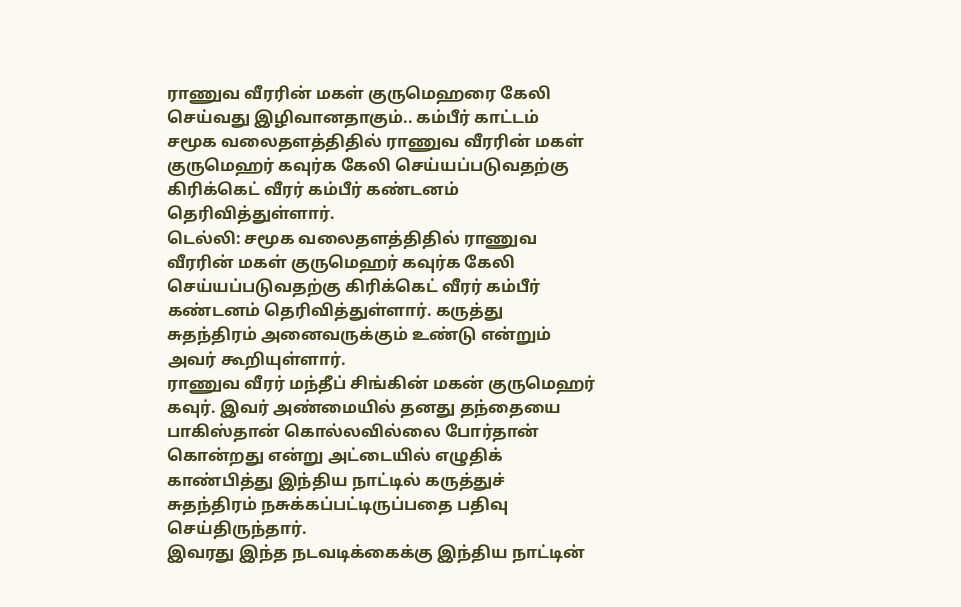ராணுவ வீரரின் மகள் குருமெஹரை கேலி செய்வது இழிவானதாகும்.. கம்பீர் காட்டம்
சமூக வலைதளத்திதில் ராணுவ வீரரின் மகள் குருமெஹர் கவுர்க கேலி செய்யப்படுவதற்கு கிரிக்கெட் வீரர் கம்பீர் கண்டனம் தெரிவித்துள்ளார்.
டெல்லி: சமூக வலைதளத்திதில் ராணுவ வீரரின் மகள் குருமெஹர் கவுர்க கேலி செய்யப்படுவதற்கு கிரிக்கெட் வீரர் கம்பீர் கண்டனம் தெரிவித்துள்ளார். கருத்து சுதந்திரம் அனைவருக்கும் உண்டு என்றும் அவர் கூறியுள்ளார்.
ராணுவ வீரர் மந்தீப் சிங்கின் மகன் குருமெஹர் கவுர். இவர் அண்மையில் தனது தந்தையை பாகிஸ்தான் கொல்லவில்லை போர்தான் கொன்றது என்று அட்டையில் எழுதிக் காண்பித்து இந்திய நாட்டில் கருத்துச் சுதந்திரம் நசுக்கப்பட்டிருப்பதை பதிவு செய்திருந்தார்.
இவரது இந்த நடவடிக்கைக்கு இந்திய நாட்டின்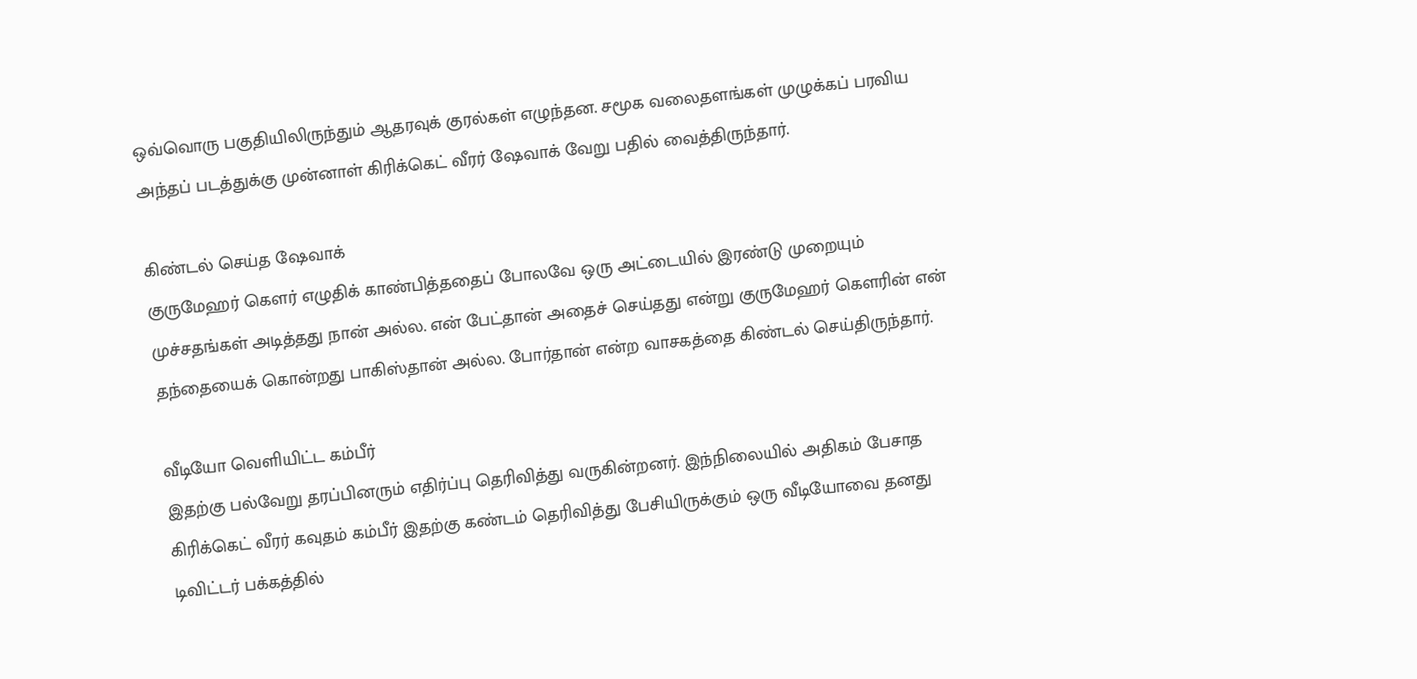ஒவ்வொரு பகுதியிலிருந்தும் ஆதரவுக் குரல்கள் எழுந்தன. சமூக வலைதளங்கள் முழுக்கப் பரவிய அந்தப் படத்துக்கு முன்னாள் கிரிக்கெட் வீரர் ஷேவாக் வேறு பதில் வைத்திருந்தார்.

கிண்டல் செய்த ஷேவாக்
குருமேஹர் கௌர் எழுதிக் காண்பித்ததைப் போலவே ஒரு அட்டையில் இரண்டு முறையும் முச்சதங்கள் அடித்தது நான் அல்ல. என் பேட்தான் அதைச் செய்தது என்று குருமேஹர் கௌரின் என் தந்தையைக் கொன்றது பாகிஸ்தான் அல்ல. போர்தான் என்ற வாசகத்தை கிண்டல் செய்திருந்தார்.

வீடியோ வெளியிட்ட கம்பீர்
இதற்கு பல்வேறு தரப்பினரும் எதிர்ப்பு தெரிவித்து வருகின்றனர். இந்நிலையில் அதிகம் பேசாத கிரிக்கெட் வீரர் கவுதம் கம்பீர் இதற்கு கண்டம் தெரிவித்து பேசியிருக்கும் ஒரு வீடியோவை தனது டிவிட்டர் பக்கத்தில்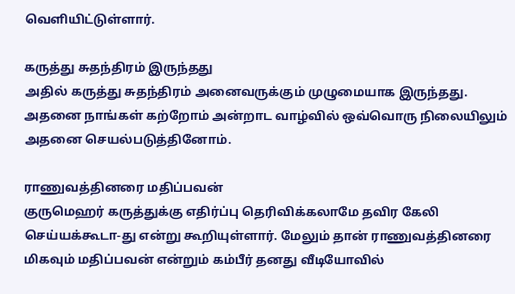வெளியிட்டுள்ளார்.

கருத்து சுதந்திரம் இருந்தது
அதில் கருத்து சுதந்திரம் அனைவருக்கும் முழுமையாக இருந்தது. அதனை நாங்கள் கற்றோம் அன்றாட வாழ்வில் ஒவ்வொரு நிலையிலும் அதனை செயல்படுத்தினோம்.

ராணுவத்தினரை மதிப்பவன்
குருமெஹர் கருத்துக்கு எதிர்ப்பு தெரிவிக்கலாமே தவிர கேலி செய்யக்கூடா-து என்று கூறியுள்ளார். மேலும் தான் ராணுவத்தினரை மிகவும் மதிப்பவன் என்றும் கம்பீர் தனது வீடியோவில்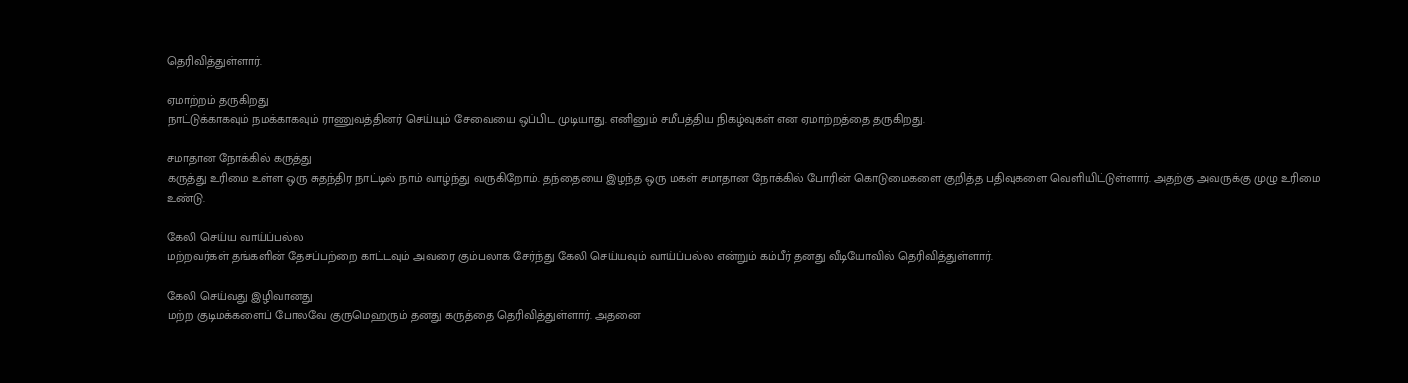தெரிவித்துள்ளார்.

ஏமாற்றம் தருகிறது
நாட்டுக்காகவும் நமக்காகவும் ராணுவத்தினர் செய்யும் சேவையை ஒப்பிட முடியாது. எனினும் சமீபத்திய நிகழ்வுகள் என ஏமாற்றத்தை தருகிறது.

சமாதான நோக்கில் கருத்து
கருத்து உரிமை உள்ள ஒரு சுதந்திர நாட்டில் நாம் வாழ்ந்து வருகிறோம். தந்தையை இழந்த ஒரு மகள் சமாதான நோக்கில் போரின் கொடுமைகளை குறித்த பதிவுகளை வெளியிட்டுள்ளார். அதற்கு அவருக்கு முழு உரிமை உண்டு.

கேலி செய்ய வாய்ப்பல்ல
மற்றவர்கள் தங்களின் தேசப்பற்றை காட்டவும் அவரை கும்பலாக சேர்ந்து கேலி செய்யவும் வாய்ப்பல்ல என்றும் கம்பீர் தனது வீடியோவில் தெரிவித்துள்ளார்.

கேலி செய்வது இழிவானது
மற்ற குடிமக்களைப் போலவே குருமெஹரும் தனது கருத்தை தெரிவித்துள்ளார். அதனை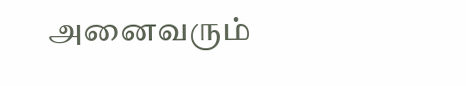அனைவரும்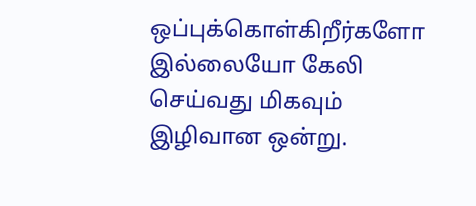ஒப்புக்கொள்கிறீர்களோ இல்லையோ கேலி செய்வது மிகவும் இழிவான ஒன்று.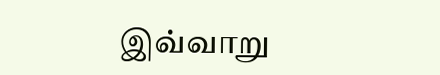இவ்வாறு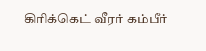கிரிக்கெட் வீரர் கம்பீர்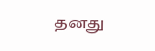தனது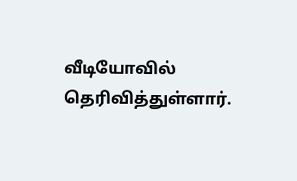வீடியோவில் தெரிவித்துள்ளார்.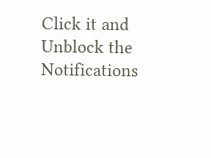Click it and Unblock the Notifications